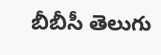బీబీసీ తెలుగు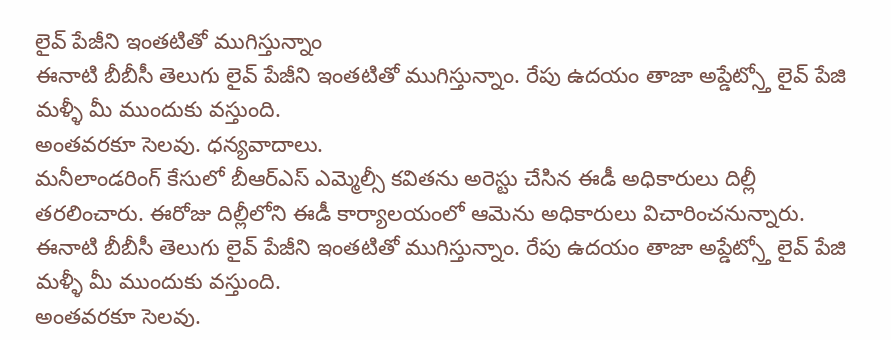లైవ్ పేజీని ఇంతటితో ముగిస్తున్నాం
ఈనాటి బీబీసీ తెలుగు లైవ్ పేజీని ఇంతటితో ముగిస్తున్నాం. రేపు ఉదయం తాజా అప్డేట్స్తో లైవ్ పేజి మళ్ళీ మీ ముందుకు వస్తుంది.
అంతవరకూ సెలవు. ధన్యవాదాలు.
మనీలాండరింగ్ కేసులో బీఆర్ఎస్ ఎమ్మెల్సీ కవితను అరెస్టు చేసిన ఈడీ అధికారులు దిల్లీ తరలించారు. ఈరోజు దిల్లీలోని ఈడీ కార్యాలయంలో ఆమెను అధికారులు విచారించనున్నారు.
ఈనాటి బీబీసీ తెలుగు లైవ్ పేజీని ఇంతటితో ముగిస్తున్నాం. రేపు ఉదయం తాజా అప్డేట్స్తో లైవ్ పేజి మళ్ళీ మీ ముందుకు వస్తుంది.
అంతవరకూ సెలవు.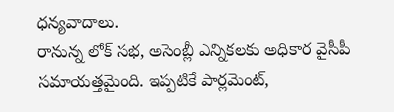ధన్యవాదాలు.
రానున్న లోక్ సభ, అసెంబ్లీ ఎన్నికలకు అధికార వైసీపీ సమాయత్తమైంది. ఇప్పటికే పార్లమెంట్,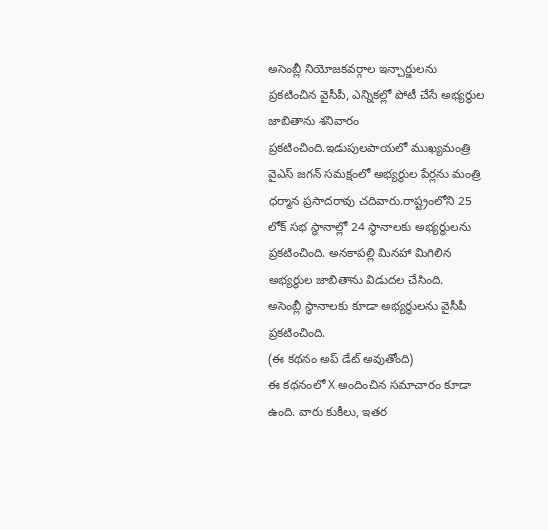అసెంబ్లీ నియోజకవర్గాల ఇన్చార్జులను ప్రకటించిన వైసీపీ, ఎన్నికల్లో పోటీ చేసే అభ్యర్థుల జాబితాను శనివారం ప్రకటించింది.ఇడుపులపాయలో ముఖ్యమంత్రి వైఎస్ జగన్ సమక్షంలో అభ్యర్థుల పేర్లను మంత్రి ధర్మాన ప్రసాదరావు చదివారు.రాష్ట్రంలోని 25 లోక్ సభ స్థానాల్లో 24 స్థానాలకు అభ్యర్థులను ప్రకటించింది. అనకాపల్లి మినహా మిగిలిన అభ్యర్థుల జాబితాను విడుదల చేసింది.
అసెంబ్లీ స్థానాలకు కూడా అభ్యర్ధులను వైసీపీ ప్రకటించింది.
(ఈ కథనం అప్ డేట్ అవుతోంది)
ఈ కథనంలో X అందించిన సమాచారం కూడా ఉంది. వారు కుకీలు, ఇతర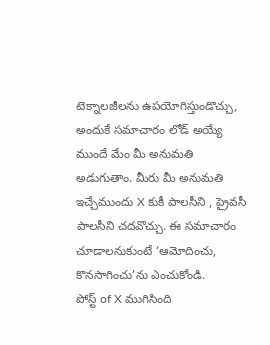టెక్నాలజీలను ఉపయోగిస్తుండొచ్చు, అందుకే సమాచారం లోడ్ అయ్యే ముందే మేం మీ అనుమతి అడుగుతాం. మీరు మీ అనుమతి ఇచ్చేముందు X కుకీ పాలసీని , ప్రైవసీ పాలసీని చదవొచ్చు. ఈ సమాచారం చూడాలనుకుంటే ‘ఆమోదించు, కొనసాగించు’ను ఎంచుకోండి.
పోస్ట్ of X ముగిసింది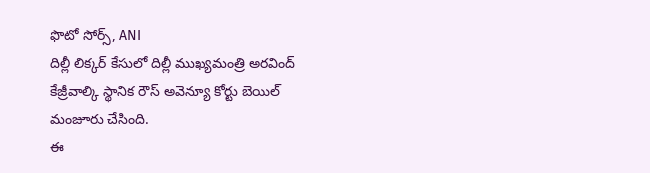ఫొటో సోర్స్, ANI
దిల్లీ లిక్కర్ కేసులో దిల్లీ ముఖ్యమంత్రి అరవింద్ కేజ్రీవాల్కి స్థానిక రౌస్ అవెన్యూ కోర్టు బెయిల్ మంజూరు చేసింది.
ఈ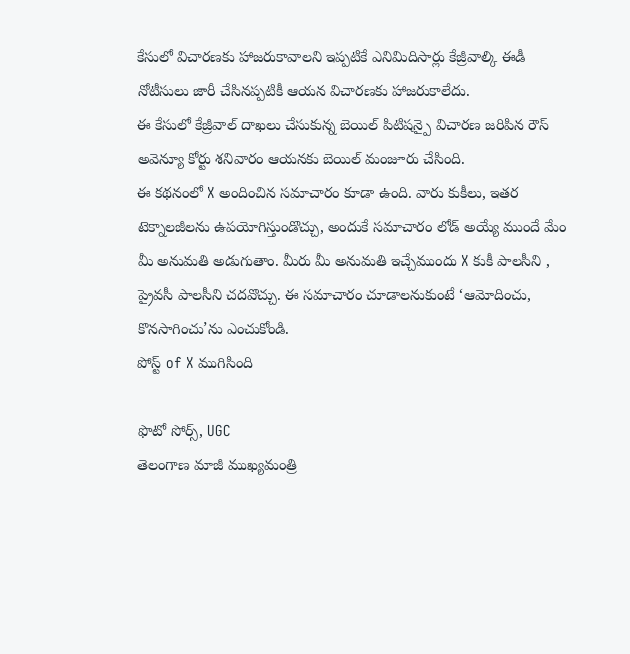కేసులో విచారణకు హాజరుకావాలని ఇప్పటికే ఎనిమిదిసార్లు కేజ్రీవాల్కి ఈడీ నోటీసులు జారీ చేసినప్పటికీ ఆయన విచారణకు హాజరుకాలేదు.
ఈ కేసులో కేజ్రీవాల్ దాఖలు చేసుకున్న బెయిల్ పిటిషన్పై విచారణ జరిపిన రౌస్ అవెన్యూ కోర్టు శనివారం ఆయనకు బెయిల్ మంజూరు చేసింది.
ఈ కథనంలో X అందించిన సమాచారం కూడా ఉంది. వారు కుకీలు, ఇతర టెక్నాలజీలను ఉపయోగిస్తుండొచ్చు, అందుకే సమాచారం లోడ్ అయ్యే ముందే మేం మీ అనుమతి అడుగుతాం. మీరు మీ అనుమతి ఇచ్చేముందు X కుకీ పాలసీని , ప్రైవసీ పాలసీని చదవొచ్చు. ఈ సమాచారం చూడాలనుకుంటే ‘ఆమోదించు, కొనసాగించు’ను ఎంచుకోండి.
పోస్ట్ of X ముగిసింది

ఫొటో సోర్స్, UGC
తెలంగాణ మాజీ ముఖ్యమంత్రి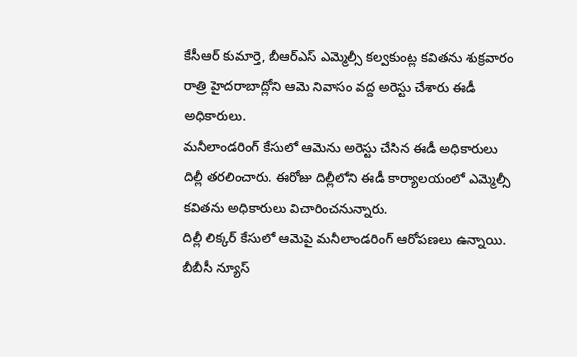కేసీఆర్ కుమార్తె, బీఆర్ఎస్ ఎమ్మెల్సీ కల్వకుంట్ల కవితను శుక్రవారం రాత్రి హైదరాబాద్లోని ఆమె నివాసం వద్ద అరెస్టు చేశారు ఈడీ అధికారులు.
మనీలాండరింగ్ కేసులో ఆమెను అరెస్టు చేసిన ఈడీ అధికారులు దిల్లీ తరలించారు. ఈరోజు దిల్లీలోని ఈడీ కార్యాలయంలో ఎమ్మెల్సీ కవితను అధికారులు విచారించనున్నారు.
దిల్లీ లిక్కర్ కేసులో ఆమెపై మనీలాండరింగ్ ఆరోపణలు ఉన్నాయి.
బీబీసీ న్యూస్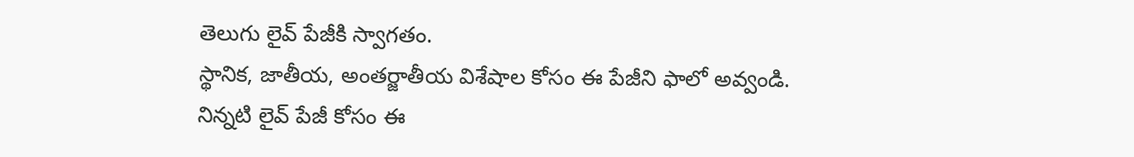తెలుగు లైవ్ పేజీకి స్వాగతం.
స్థానిక, జాతీయ, అంతర్జాతీయ విశేషాల కోసం ఈ పేజీని ఫాలో అవ్వండి.
నిన్నటి లైవ్ పేజీ కోసం ఈ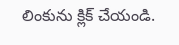లింకును క్లిక్ చేయండి.